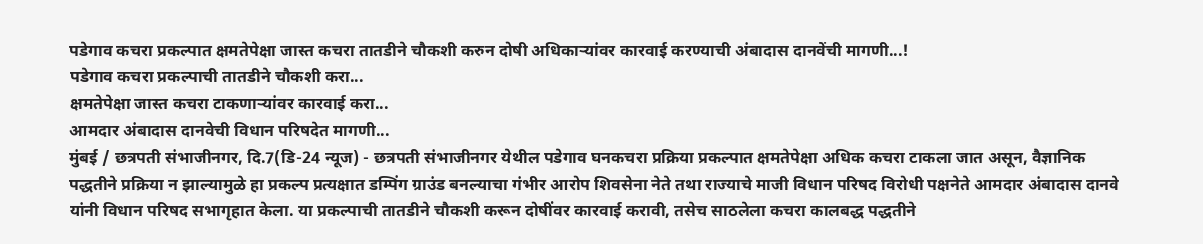पडेगाव कचरा प्रकल्पात क्षमतेपेक्षा जास्त कचरा तातडीने चौकशी करुन दोषी अधिकाऱ्यांवर कारवाई करण्याची अंबादास दानवेंची मागणी...!
पडेगाव कचरा प्रकल्पाची तातडीने चौकशी करा...
क्षमतेपेक्षा जास्त कचरा टाकणाऱ्यांवर कारवाई करा...
आमदार अंबादास दानवेची विधान परिषदेत मागणी...
मुंबई / छत्रपती संभाजीनगर, दि.7(डि-24 न्यूज) - छत्रपती संभाजीनगर येथील पडेगाव घनकचरा प्रक्रिया प्रकल्पात क्षमतेपेक्षा अधिक कचरा टाकला जात असून, वैज्ञानिक पद्धतीने प्रक्रिया न झाल्यामुळे हा प्रकल्प प्रत्यक्षात डम्पिंग ग्राउंड बनल्याचा गंभीर आरोप शिवसेना नेते तथा राज्याचे माजी विधान परिषद विरोधी पक्षनेते आमदार अंबादास दानवे यांनी विधान परिषद सभागृहात केला. या प्रकल्पाची तातडीने चौकशी करून दोषींवर कारवाई करावी, तसेच साठलेला कचरा कालबद्ध पद्धतीने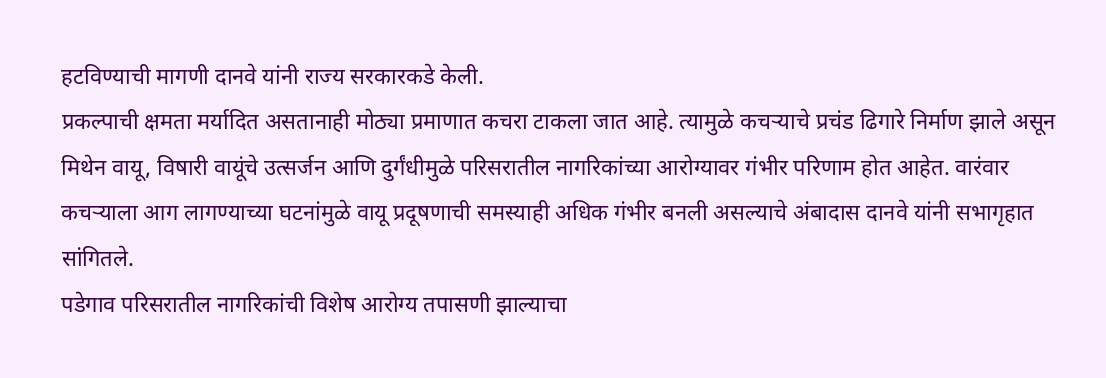हटविण्याची मागणी दानवे यांनी राज्य सरकारकडे केली.
प्रकल्पाची क्षमता मर्यादित असतानाही मोठ्या प्रमाणात कचरा टाकला जात आहे. त्यामुळे कचऱ्याचे प्रचंड ढिगारे निर्माण झाले असून मिथेन वायू, विषारी वायूंचे उत्सर्जन आणि दुर्गंधीमुळे परिसरातील नागरिकांच्या आरोग्यावर गंभीर परिणाम होत आहेत. वारंवार कचऱ्याला आग लागण्याच्या घटनांमुळे वायू प्रदूषणाची समस्याही अधिक गंभीर बनली असल्याचे अंबादास दानवे यांनी सभागृहात सांगितले.
पडेगाव परिसरातील नागरिकांची विशेष आरोग्य तपासणी झाल्याचा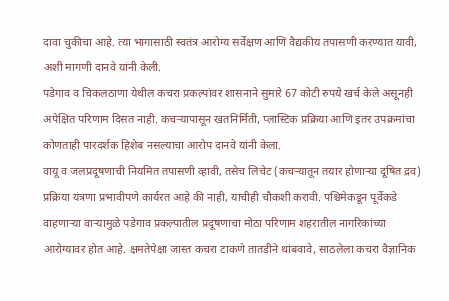दावा चुकीचा आहे. त्या भागासाठी स्वतंत्र आरोग्य सर्वेक्षण आणि वैद्यकीय तपासणी करण्यात यावी, अशी मागणी दानवे यांनी केली.
पडेगाव व चिकलठाणा येथील कचरा प्रकल्पांवर शासनाने सुमारे 67 कोटी रुपये खर्च केले असूनही अपेक्षित परिणाम दिसत नाही. कचऱ्यापासून खतनिर्मिती, प्लास्टिक प्रक्रिया आणि इतर उपक्रमांचा कोणताही पारदर्शक हिशेब नसल्याचा आरोप दानवे यांनी केला.
वायू व जलप्रदूषणाची नियमित तपासणी व्हावी, तसेच लिचेट (कचऱ्यातून तयार होणाऱ्या दूषित द्रव) प्रक्रिया यंत्रणा प्रभावीपणे कार्यरत आहे की नाही, याचीही चौकशी करावी. पश्चिमेकडून पूर्वेकडे वाहणाऱ्या वाऱ्यामुळे पडेगाव प्रकल्पातील प्रदूषणाचा मोठा परिणाम शहरातील नागरिकांच्या आरोग्यावर होत आहे. क्षमतेपेक्षा जास्त कचरा टाकणे तातडीने थांबवावे, साठलेला कचरा वैज्ञानिक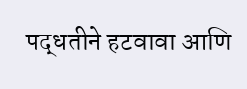पद्धतीने हटवावा आणि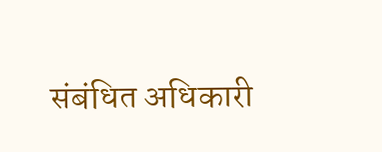संबंधित अधिकारी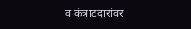व कंत्राटदारांवर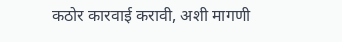कठोर कारवाई करावी, अशी मागणी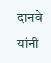दानवे यांनी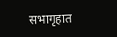सभागृहात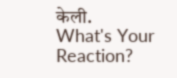केली.
What's Your Reaction?